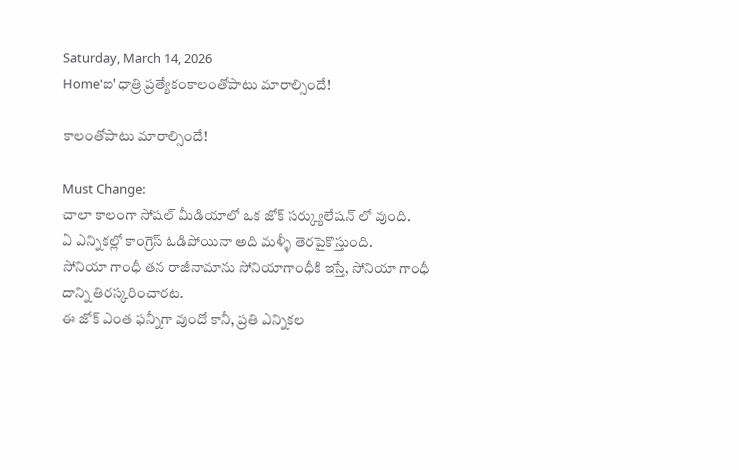Saturday, March 14, 2026
Home'ఐ'ధాత్రి ప్రత్యేకంకాలంతోపాటు మారాల్సిందే!

కాలంతోపాటు మారాల్సిందే!

Must Change:
చాలా కాలంగా సోషల్ మీడియాలో ఒక జోక్ సర్క్యులేషన్ లో వుంది.
ఏ ఎన్నికల్లో కాంగ్రెస్ ఓడిపోయినా అది మళ్ళీ తెరపైకొస్తుంది.
సోనియా గాంధీ తన రాజీనామాను సోనియాగాంధీకి ఇస్తే, సోనియా గాంధీ దాన్ని తిరస్కరించారట.
ఈ జోక్ ఎంత ఫన్నీగా వుందో కానీ, ప్రతి ఎన్నికల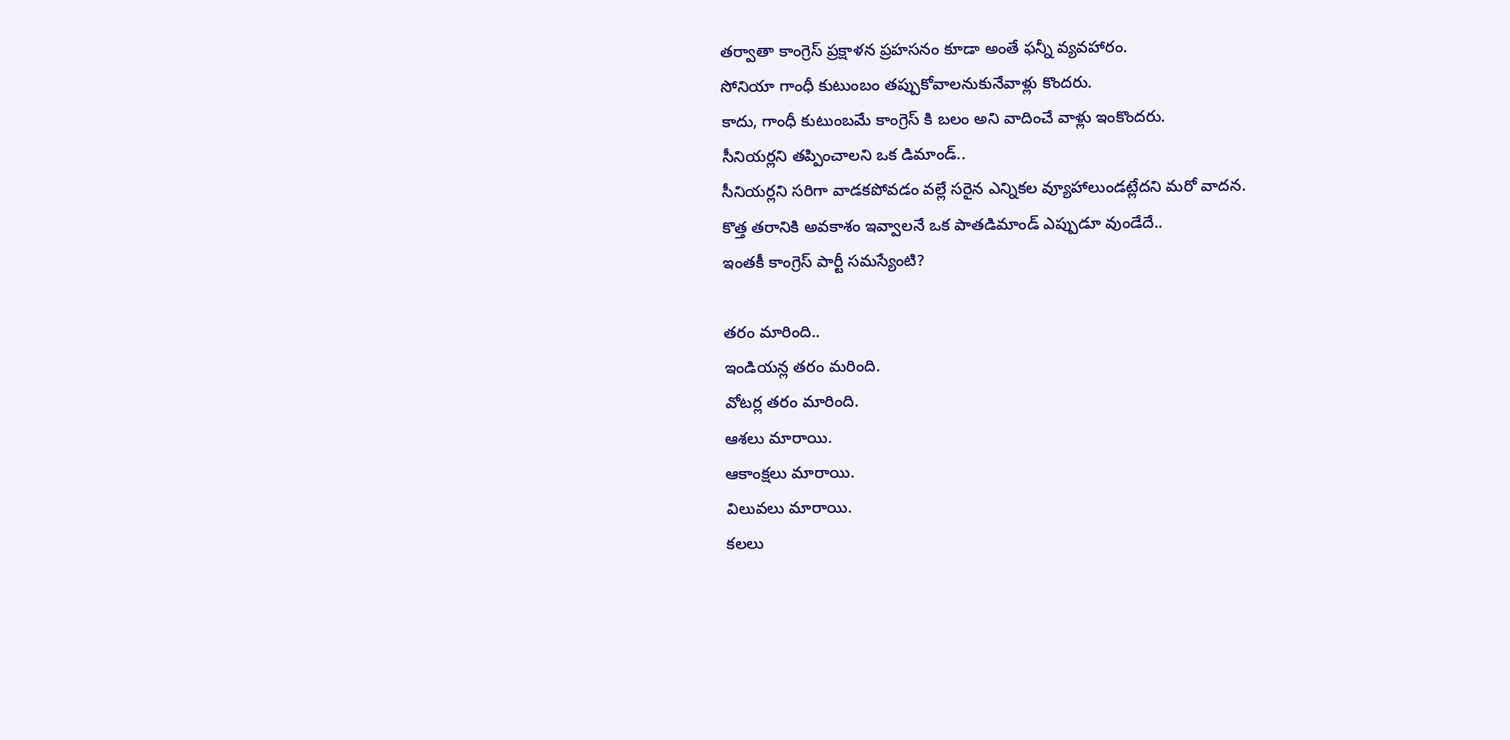తర్వాతా కాంగ్రెస్ ప్రక్షాళన ప్రహసనం కూడా అంతే ఫన్నీ వ్యవహారం.
సోనియా గాంధీ కుటుంబం తప్పుకోవాలనుకునేవాళ్లు కొందరు.
కాదు, గాంధీ కుటుంబమే కాంగ్రెస్ కి బలం అని వాదించే వాళ్లు ఇంకొందరు.
సీనియర్లని తప్పించాలని ఒక డిమాండ్..
సీనియర్లని సరిగా వాడకపోవడం వల్లే సరైన ఎన్నికల వ్యూహాలుండట్లేదని మరో వాదన.
కొత్త తరానికి అవకాశం ఇవ్వాలనే ఒక పాతడిమాండ్ ఎప్పుడూ వుండేదే..
ఇంతకీ కాంగ్రెస్ పార్టీ సమస్యేంటి?

తరం మారింది..
ఇండియన్ల తరం మరింది.
వోటర్ల తరం మారింది.
ఆశలు మారాయి.
ఆకాంక్షలు మారాయి.
విలువలు మారాయి.
కలలు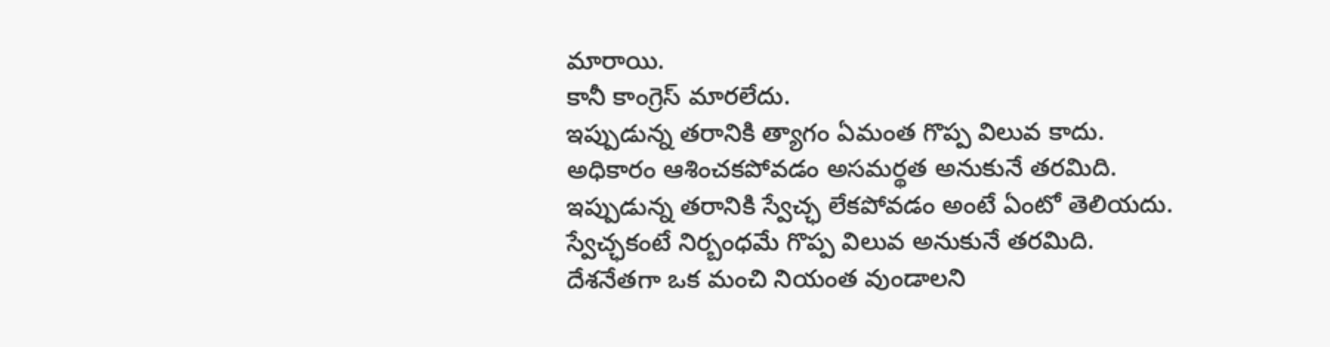మారాయి.
కానీ కాంగ్రెస్ మారలేదు.
ఇప్పుడున్న తరానికి త్యాగం ఏమంత గొప్ప విలువ కాదు.
అధికారం ఆశించకపోవడం అసమర్థత అనుకునే తరమిది.
ఇప్పుడున్న తరానికి స్వేచ్ఛ లేకపోవడం అంటే ఏంటో తెలియదు.
స్వేచ్ఛకంటే నిర్బంధమే గొప్ప విలువ అనుకునే తరమిది.
దేశనేతగా ఒక మంచి నియంత వుండాలని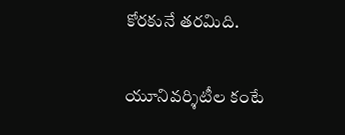కోరకునే తరమిది.


యూనివర్శిటీల కంటే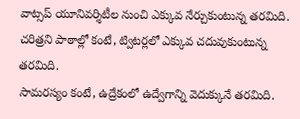వాట్సప్ యూనివర్శిటీల నుంచి ఎక్కువ నేర్చుకుంటున్న తరమిది.
చరిత్రని పాఠాల్లో కంటే, ట్విటర్లలో ఎక్కువ చదువుకుంటున్న తరమిది.
సామరస్యం కంటే, ఉద్రేకంలో ఉద్వేగాన్ని వెదుక్కునే తరమిది.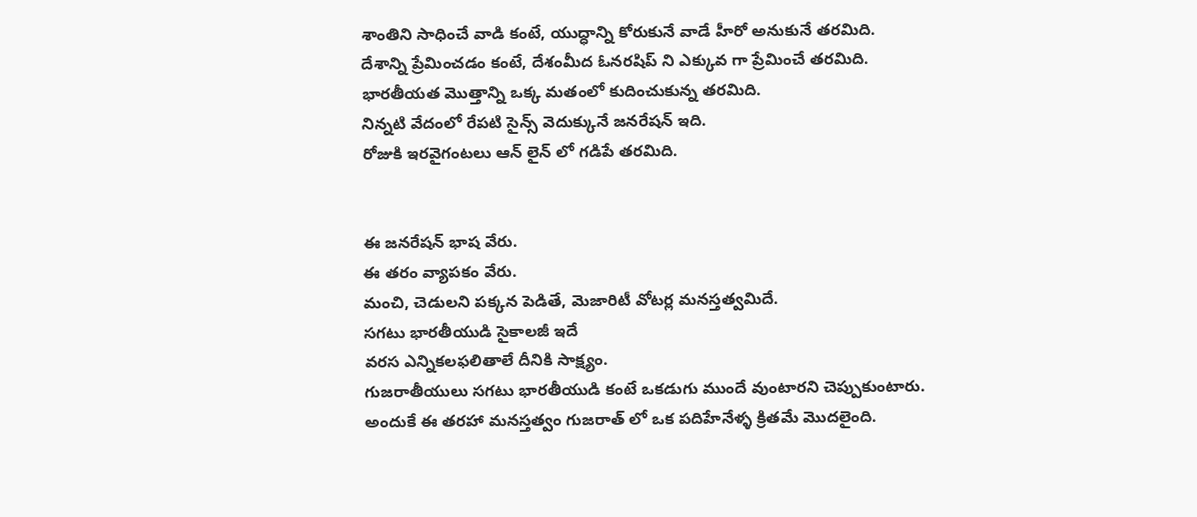శాంతిని సాధించే వాడి కంటే, యుద్ధాన్ని కోరుకునే వాడే హీరో అనుకునే తరమిది.
దేశాన్ని ప్రేమించడం కంటే, దేశంమీద ఓనరషిప్ ని ఎక్కువ గా ప్రేమించే తరమిది.
భారతీయత మొత్తాన్ని ఒక్క మతంలో కుదించుకున్న తరమిది.
నిన్నటి వేదంలో రేపటి సైన్స్ వెదుక్కునే జనరేషన్ ఇది.
రోజుకి ఇరవైగంటలు ఆన్ లైన్ లో గడిపే తరమిది.


ఈ జనరేషన్ భాష వేరు.
ఈ తరం వ్యాపకం వేరు.
మంచి, చెడులని పక్కన పెడితే, మెజారిటీ వోటర్ల మనస్తత్వమిదే.
సగటు భారతీయుడి సైకాలజీ ఇదే
వరస ఎన్నికలఫలితాలే దీనికి సాక్ష్యం.
గుజరాతీయులు సగటు భారతీయుడి కంటే ఒకడుగు ముందే వుంటారని చెప్పుకుంటారు.
అందుకే ఈ తరహా మనస్తత్వం గుజరాత్ లో ఒక పదిహేనేళ్ళ క్రితమే మొదలైంది.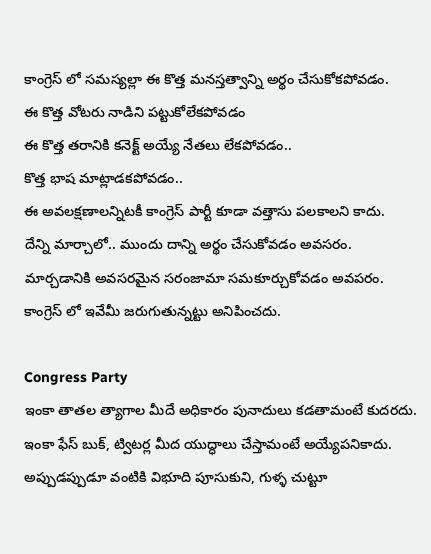కాంగ్రెస్ లో సమస్యల్లా ఈ కొత్త మనస్తత్వాన్ని అర్థం చేసుకోకపోవడం.
ఈ కొత్త వోటరు నాడిని పట్టుకోలేకపోవడం
ఈ కొత్త తరానికి కనెక్ట్ అయ్యే నేతలు లేకపోవడం..
కొత్త భాష మాట్లాడకపోవడం..
ఈ అవలక్షణాలన్నిటకీ కాంగ్రెస్ పార్టీ కూడా వత్తాసు పలకాలని కాదు.
దేన్ని మార్చాలో.. ముందు దాన్ని అర్థం చేసుకోవడం అవసరం.
మార్చడానికి అవసరమైన సరంజామా సమకూర్చుకోవడం అవపరం.
కాంగ్రెస్ లో ఇవేమీ జరుగుతున్నట్టు అనిపించదు.

Congress Party
ఇంకా తాతల త్యాగాల మీదే అధికారం పునాదులు కడతామంటే కుదరదు.
ఇంకా ఫేస్ బుక్, ట్విటర్ల మీద యుద్ధాలు చేస్తామంటే అయ్యేపనికాదు.
అప్పుడప్పుడూ వంటికి విభూది పూసుకుని, గుళ్ళ చుట్టూ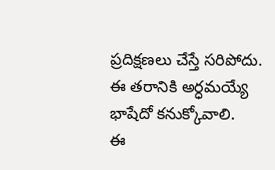ప్రదిక్షణలు చేస్తే సరిపోదు.
ఈ తరానికి అర్ధమయ్యే భాషేదో కనుక్కోవాలి.
ఈ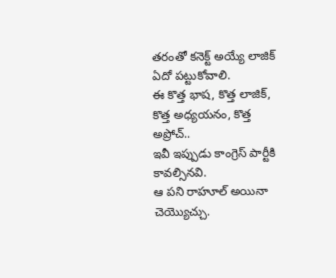తరంతో కనెక్ట్ అయ్యే లాజిక్ ఏదో పట్టుకోవాలి.
ఈ కొత్త భాష, కొత్త లాజిక్, కొత్త అధ్యయనం, కొత్త అప్రోచ్..
ఇవీ ఇప్పుడు కాంగ్రెస్ పార్టీకి కావల్సినవి.
ఆ పని రాహూల్ అయినా చెయ్యొచ్చు.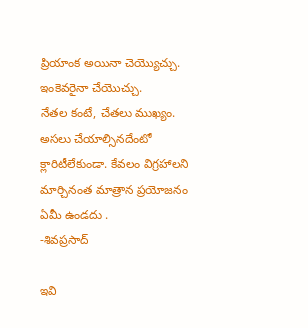ప్రియాంక అయినా చెయ్యొచ్చు.
ఇంకెవరైనా చేయొచ్చు.
నేతల కంటే, చేతలు ముఖ్యం.
అసలు చేయాల్సినదేంటో క్లారిటీలేకుండా. కేవలం విగ్రహాలని మార్చినంత మాత్రాన ప్రయోజనం ఏమీ ఉండదు .
-శివప్రసాద్

ఇవి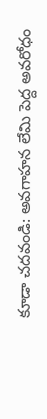కూడా చదవండి: అవగాహన లేమి పెద్ద అవరోధం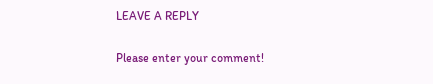LEAVE A REPLY

Please enter your comment!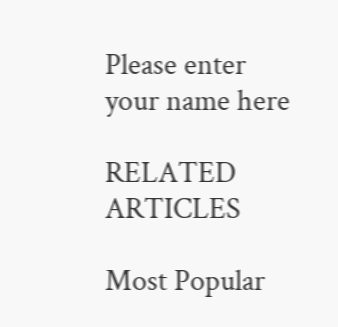Please enter your name here

RELATED ARTICLES

Most Popular